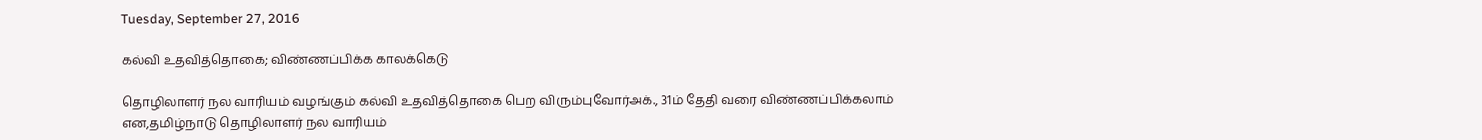Tuesday, September 27, 2016

கல்வி உதவித்தொகை; விண்ணப்பிக்க காலக்கெடு

தொழிலாளர் நல வாரியம் வழங்கும் கல்வி உதவித்தொகை பெற விரும்புவோர்அக்., 31ம் தேதி வரை விண்ணப்பிக்கலாம் என,தமிழ்நாடு தொழிலாளர் நல வாரியம்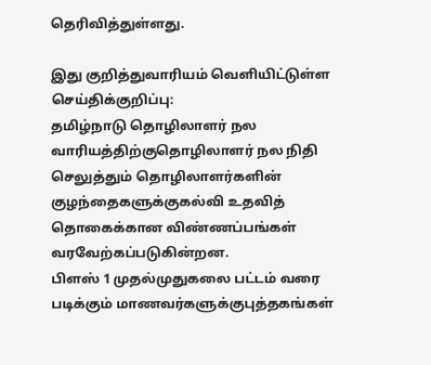தெரிவித்துள்ளது.

இது குறித்துவாரியம் வெளியிட்டுள்ள செய்திக்குறிப்பு:
தமிழ்நாடு தொழிலாளர் நல வாரியத்திற்குதொழிலாளர் நல நிதி செலுத்தும் தொழிலாளர்களின் குழந்தைகளுக்குகல்வி உதவித் தொகைக்கான விண்ணப்பங்கள் வரவேற்கப்படுகின்றன.
பிளஸ் 1 முதல்முதுகலை பட்டம் வரை படிக்கும் மாணவர்களுக்குபுத்தகங்கள்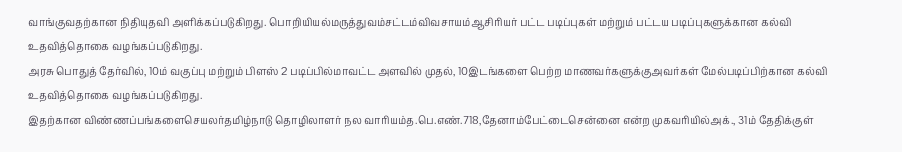வாங்குவதற்கான நிதியுதவி அளிக்கப்படுகிறது. பொறியியல்மருத்துவம்சட்டம்விவசாயம்ஆசிரியர் பட்ட படிப்புகள் மற்றும் பட்டய படிப்புகளுக்கான கல்வி உதவித்தொகை வழங்கப்படுகிறது.
அரசு பொதுத் தேர்வில், 10ம் வகுப்பு மற்றும் பிளஸ் 2 படிப்பில்மாவட்ட அளவில் முதல், 10இடங்களை பெற்ற மாணவர்களுக்குஅவர்கள் மேல்படிப்பிற்கான கல்வி உதவித்தொகை வழங்கப்படுகிறது.
இதற்கான விண்ணப்பங்களைசெயலர்தமிழ்நாடு தொழிலாளர் நல வாரியம்த.பெ.எண்.718,தேனாம்பேட்டைசென்னை என்ற முகவரியில்அக்., 31ம் தேதிக்குள்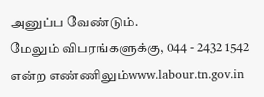அனுப்ப வேண்டும்.
மேலும் விபரங்களுக்கு, 044 - 2432 1542 என்ற எண்ணிலும்www.labour.tn.gov.in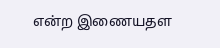என்ற இணையதள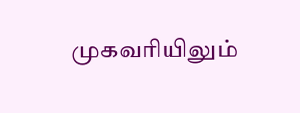முகவரியிலும்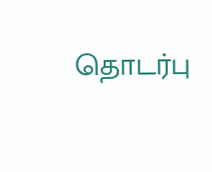தொடர்பு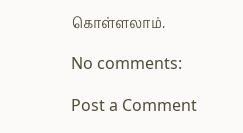கொள்ளலாம்.

No comments:

Post a Comment